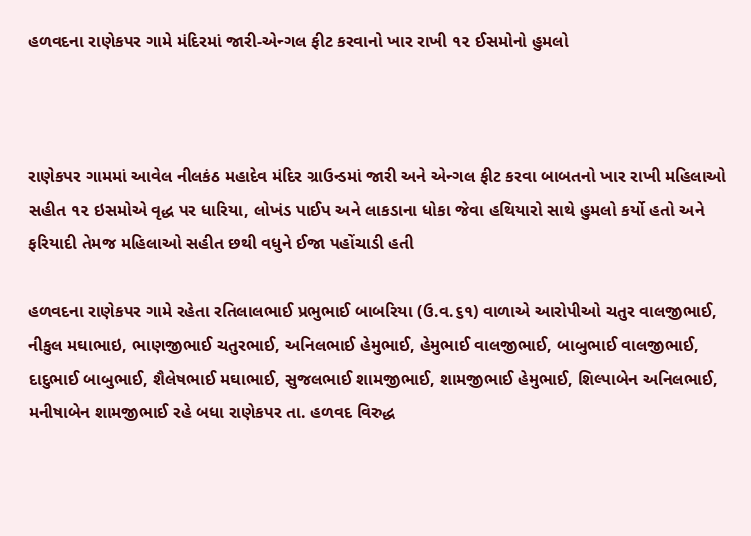હળવદના રાણેકપર ગામે મંદિરમાં જારી-એન્ગલ ફીટ કરવાનો ખાર રાખી ૧૨ ઈસમોનો હુમલો



રાણેકપર ગામમાં આવેલ નીલકંઠ મહાદેવ મંદિર ગ્રાઉન્ડમાં જારી અને એન્ગલ ફીટ કરવા બાબતનો ખાર રાખી મહિલાઓ સહીત ૧૨ ઇસમોએ વૃદ્ધ પર ધારિયા, લોખંડ પાઈપ અને લાકડાના ધોકા જેવા હથિયારો સાથે હુમલો કર્યો હતો અને ફરિયાદી તેમજ મહિલાઓ સહીત છથી વધુને ઈજા પહોંચાડી હતી

હળવદના રાણેકપર ગામે રહેતા રતિલાલભાઈ પ્રભુભાઈ બાબરિયા (ઉ.વ.૬૧) વાળાએ આરોપીઓ ચતુર વાલજીભાઈ, નીકુલ મઘાભાઇ, ભાણજીભાઈ ચતુરભાઈ, અનિલભાઈ હેમુભાઈ, હેમુભાઈ વાલજીભાઈ, બાબુભાઈ વાલજીભાઈ, દાદુભાઈ બાબુભાઈ, શૈલેષભાઈ મઘાભાઈ, સુજલભાઈ શામજીભાઈ, શામજીભાઈ હેમુભાઈ, શિલ્પાબેન અનિલભાઈ, મનીષાબેન શામજીભાઈ રહે બધા રાણેકપર તા. હળવદ વિરુદ્ધ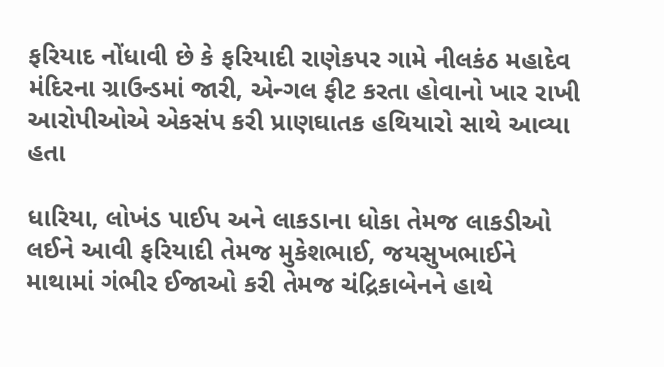ફરિયાદ નોંધાવી છે કે ફરિયાદી રાણેકપર ગામે નીલકંઠ મહાદેવ મંદિરના ગ્રાઉન્ડમાં જારી, એન્ગલ ફીટ કરતા હોવાનો ખાર રાખી આરોપીઓએ એકસંપ કરી પ્રાણઘાતક હથિયારો સાથે આવ્યા હતા

ધારિયા, લોખંડ પાઈપ અને લાકડાના ધોકા તેમજ લાકડીઓ લઈને આવી ફરિયાદી તેમજ મુકેશભાઈ, જયસુખભાઈને માથામાં ગંભીર ઈજાઓ કરી તેમજ ચંદ્રિકાબેનને હાથે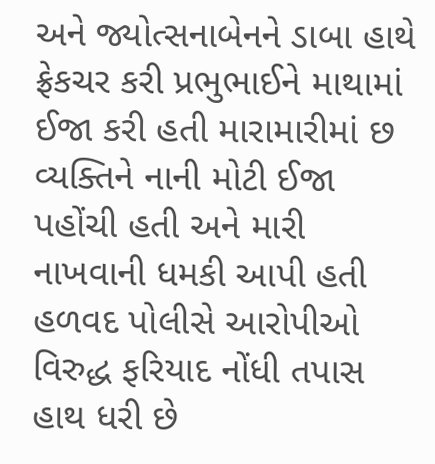અને જ્યોત્સનાબેનને ડાબા હાથે ફ્રેકચર કરી પ્રભુભાઈને માથામાં ઈજા કરી હતી મારામારીમાં છ વ્યક્તિને નાની મોટી ઈજા પહોંચી હતી અને મારી નાખવાની ધમકી આપી હતી હળવદ પોલીસે આરોપીઓ વિરુદ્ધ ફરિયાદ નોંધી તપાસ હાથ ધરી છે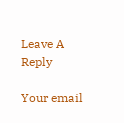Leave A Reply

Your email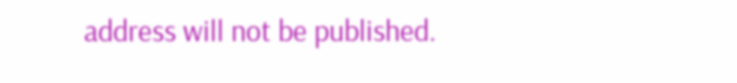address will not be published.